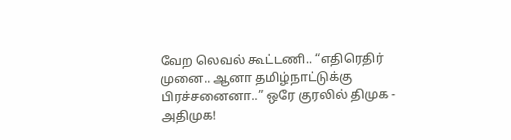வேற லெவல் கூட்டணி.. “எதிரெதிர் முனை.. ஆனா தமிழ்நாட்டுக்கு பிரச்சனைனா..” ஒரே குரலில் திமுக - அதிமுக!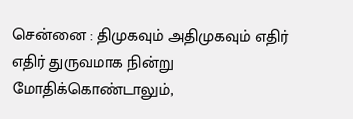சென்னை : திமுகவும் அதிமுகவும் எதிர் எதிர் துருவமாக நின்று மோதிக்கொண்டாலும்,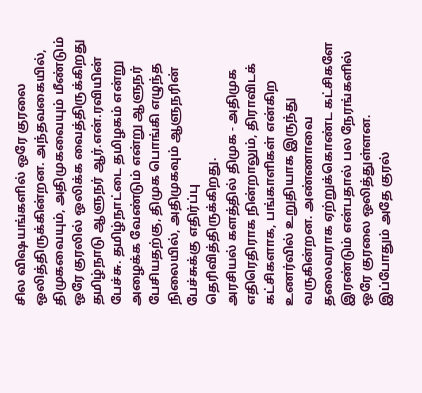சில விஷயங்களில் ஒரே குரலை ஒலித்திருக்கின்றன. அந்தவகையில், திமுகவையும், அதிமுகவையும் மீண்டும் ஒரே குரலில் ஒலிக்க வைத்திருக்கிறது தமிழ்நாடு ஆளுநர் ஆர்.என்.ரவியின் பேச்சு. தமிழ்நாட்டை தமிழகம் என்று அழைக்க வேண்டும் என்று ஆளுநர் பேசியதற்கு, திமுக பொங்கி எழுந்த நிலையில், அதிமுகவும் ஆளுநரின் பேச்சுக்கு எதிர்ப்பு தெரிவித்திருக்கிறது.
அரசியல் களத்தில் திமுக - அதிமுக எதிரெதிராக நின்றாலும், திராவிடக் கட்சிகளாக, பங்காளிகள் என்கிற உணர்வில் உறுதியாக இருந்து வருகின்றன. அண்ணாவை தலைவராக ஏற்றுக்கொண்ட கட்சிகளே இரண்டும் என்பதால் பல நேரங்களில் ஒரே குரலை ஒலித்துள்ளன. இப்போதும் அதே குரல்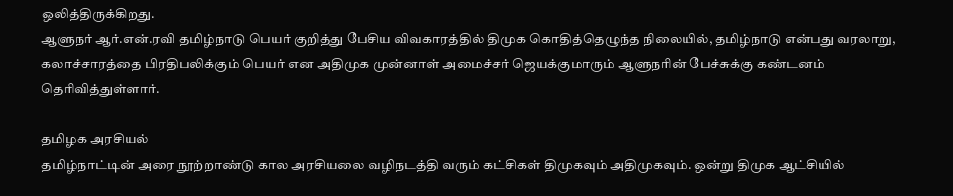ஒலித்திருக்கிறது.
ஆளுநர் ஆர்.என்.ரவி தமிழ்நாடு பெயர் குறித்து பேசிய விவகாரத்தில் திமுக கொதித்தெழுந்த நிலையில், தமிழ்நாடு என்பது வரலாறு, கலாச்சாரத்தை பிரதிபலிக்கும் பெயர் என அதிமுக முன்னாள் அமைச்சர் ஜெயக்குமாரும் ஆளுநரின் பேச்சுக்கு கண்டனம் தெரிவித்துள்ளார்.

தமிழக அரசியல்
தமிழ்நாட்டின் அரை நூற்றாண்டு கால அரசியலை வழிநடத்தி வரும் கட்சிகள் திமுகவும் அதிமுகவும். ஒன்று திமுக ஆட்சியில்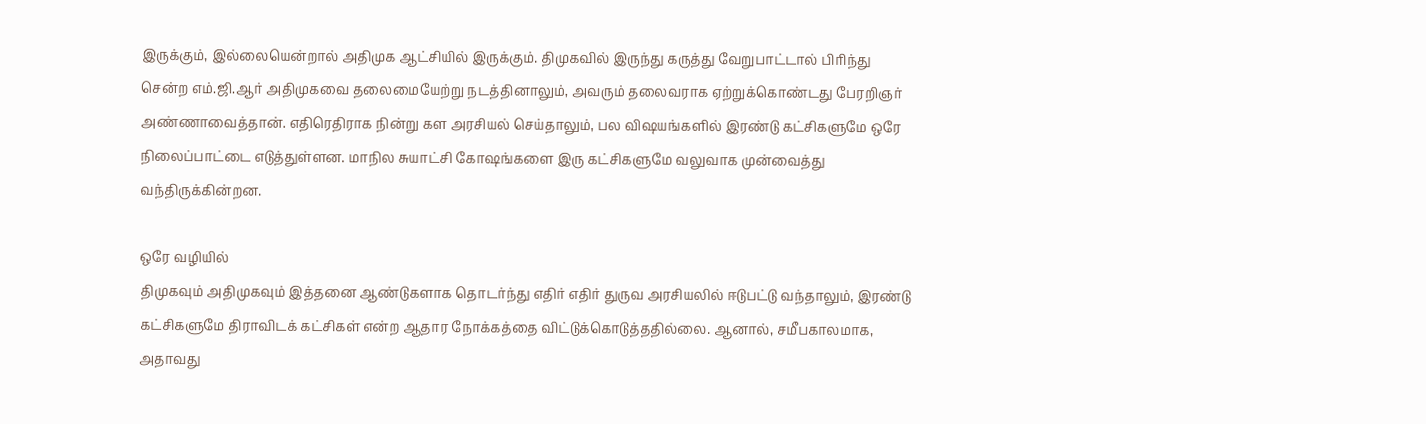இருக்கும், இல்லையென்றால் அதிமுக ஆட்சியில் இருக்கும். திமுகவில் இருந்து கருத்து வேறுபாட்டால் பிரிந்து சென்ற எம்.ஜி.ஆர் அதிமுகவை தலைமையேற்று நடத்தினாலும், அவரும் தலைவராக ஏற்றுக்கொண்டது பேரறிஞர் அண்ணாவைத்தான். எதிரெதிராக நின்று கள அரசியல் செய்தாலும், பல விஷயங்களில் இரண்டு கட்சிகளுமே ஒரே நிலைப்பாட்டை எடுத்துள்ளன. மாநில சுயாட்சி கோஷங்களை இரு கட்சிகளுமே வலுவாக முன்வைத்து வந்திருக்கின்றன.

ஒரே வழியில்
திமுகவும் அதிமுகவும் இத்தனை ஆண்டுகளாக தொடர்ந்து எதிர் எதிர் துருவ அரசியலில் ஈடுபட்டு வந்தாலும், இரண்டு கட்சிகளுமே திராவிடக் கட்சிகள் என்ற ஆதார நோக்கத்தை விட்டுக்கொடுத்ததில்லை. ஆனால், சமீபகாலமாக, அதாவது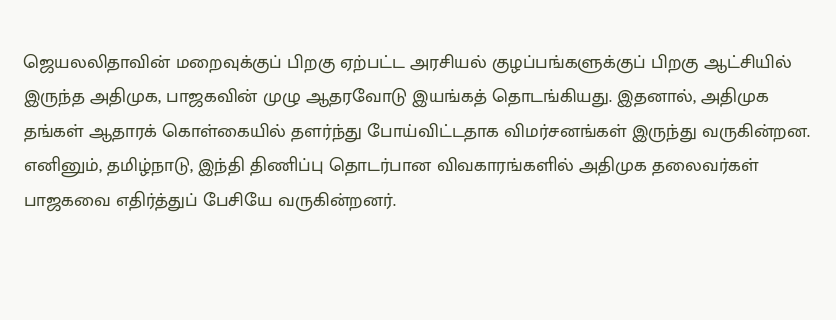ஜெயலலிதாவின் மறைவுக்குப் பிறகு ஏற்பட்ட அரசியல் குழப்பங்களுக்குப் பிறகு ஆட்சியில் இருந்த அதிமுக, பாஜகவின் முழு ஆதரவோடு இயங்கத் தொடங்கியது. இதனால், அதிமுக தங்கள் ஆதாரக் கொள்கையில் தளர்ந்து போய்விட்டதாக விமர்சனங்கள் இருந்து வருகின்றன. எனினும், தமிழ்நாடு, இந்தி திணிப்பு தொடர்பான விவகாரங்களில் அதிமுக தலைவர்கள் பாஜகவை எதிர்த்துப் பேசியே வருகின்றனர்.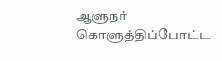ஆளுநர் கொளுத்திப்போட்ட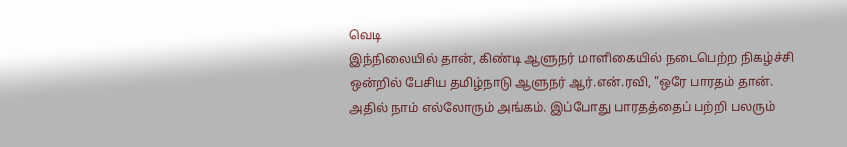வெடி
இந்நிலையில் தான், கிண்டி ஆளுநர் மாளிகையில் நடைபெற்ற நிகழ்ச்சி ஒன்றில் பேசிய தமிழ்நாடு ஆளுநர் ஆர்.என்.ரவி, "ஒரே பாரதம் தான். அதில் நாம் எல்லோரும் அங்கம். இப்போது பாரதத்தைப் பற்றி பலரும்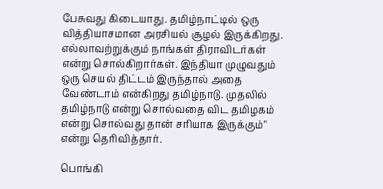பேசுவது கிடையாது. தமிழ்நாட்டில் ஒரு வித்தியாசமான அரசியல் சூழல் இருக்கிறது. எல்லாவற்றுக்கும் நாங்கள் திராவிடர்கள் என்று சொல்கிறார்கள். இந்தியா முழுவதும் ஒரு செயல் திட்டம் இருந்தால் அதை வேண்டாம் என்கிறது தமிழ்நாடு. முதலில் தமிழ்நாடு என்று சொல்வதை விட தமிழகம் என்று சொல்வது தான் சரியாக இருக்கும்" என்று தெரிவித்தார்.

பொங்கி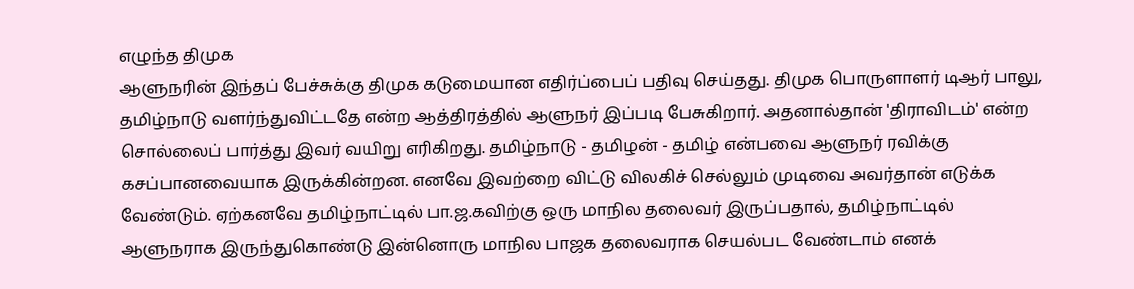எழுந்த திமுக
ஆளுநரின் இந்தப் பேச்சுக்கு திமுக கடுமையான எதிர்ப்பைப் பதிவு செய்தது. திமுக பொருளாளர் டிஆர் பாலு, தமிழ்நாடு வளர்ந்துவிட்டதே என்ற ஆத்திரத்தில் ஆளுநர் இப்படி பேசுகிறார். அதனால்தான் 'திராவிடம்' என்ற சொல்லைப் பார்த்து இவர் வயிறு எரிகிறது. தமிழ்நாடு - தமிழன் - தமிழ் என்பவை ஆளுநர் ரவிக்கு கசப்பானவையாக இருக்கின்றன. எனவே இவற்றை விட்டு விலகிச் செல்லும் முடிவை அவர்தான் எடுக்க வேண்டும். ஏற்கனவே தமிழ்நாட்டில் பா.ஜ.கவிற்கு ஒரு மாநில தலைவர் இருப்பதால், தமிழ்நாட்டில் ஆளுநராக இருந்துகொண்டு இன்னொரு மாநில பாஜக தலைவராக செயல்பட வேண்டாம் எனக்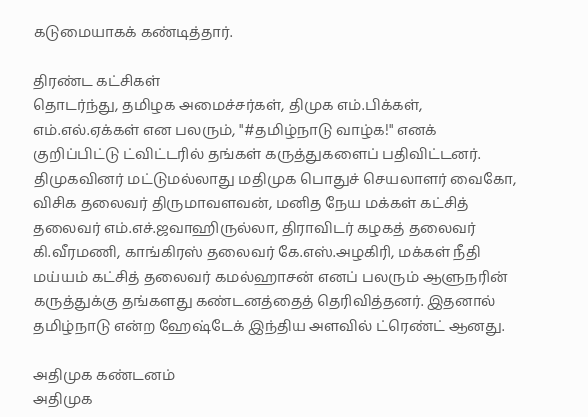கடுமையாகக் கண்டித்தார்.

திரண்ட கட்சிகள்
தொடர்ந்து, தமிழக அமைச்சர்கள், திமுக எம்.பிக்கள், எம்.எல்.ஏக்கள் என பலரும், "#தமிழ்நாடு வாழ்க!" எனக் குறிப்பிட்டு ட்விட்டரில் தங்கள் கருத்துகளைப் பதிவிட்டனர். திமுகவினர் மட்டுமல்லாது மதிமுக பொதுச் செயலாளர் வைகோ, விசிக தலைவர் திருமாவளவன், மனித நேய மக்கள் கட்சித் தலைவர் எம்.எச்.ஜவாஹிருல்லா, திராவிடர் கழகத் தலைவர் கி.வீரமணி, காங்கிரஸ் தலைவர் கே.எஸ்.அழகிரி, மக்கள் நீதி மய்யம் கட்சித் தலைவர் கமல்ஹாசன் எனப் பலரும் ஆளுநரின் கருத்துக்கு தங்களது கண்டனத்தைத் தெரிவித்தனர். இதனால் தமிழ்நாடு என்ற ஹேஷ்டேக் இந்திய அளவில் ட்ரெண்ட் ஆனது.

அதிமுக கண்டனம்
அதிமுக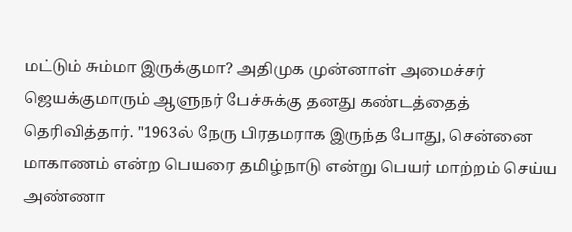மட்டும் சும்மா இருக்குமா? அதிமுக முன்னாள் அமைச்சர் ஜெயக்குமாரும் ஆளுநர் பேச்சுக்கு தனது கண்டத்தைத் தெரிவித்தார். "1963ல் நேரு பிரதமராக இருந்த போது, சென்னை மாகாணம் என்ற பெயரை தமிழ்நாடு என்று பெயர் மாற்றம் செய்ய அண்ணா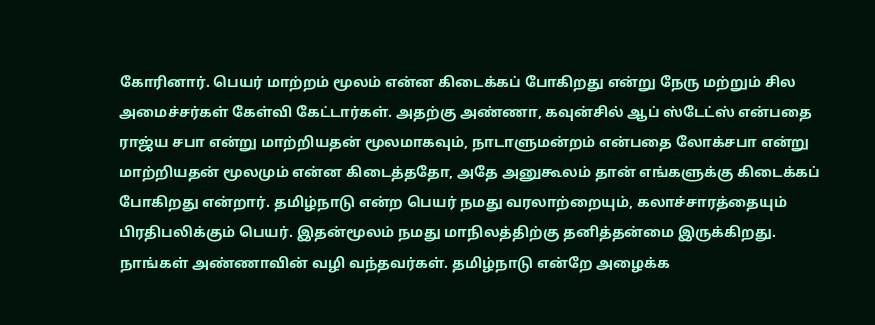கோரினார். பெயர் மாற்றம் மூலம் என்ன கிடைக்கப் போகிறது என்று நேரு மற்றும் சில அமைச்சர்கள் கேள்வி கேட்டார்கள். அதற்கு அண்ணா, கவுன்சில் ஆப் ஸ்டேட்ஸ் என்பதை ராஜ்ய சபா என்று மாற்றியதன் மூலமாகவும், நாடாளுமன்றம் என்பதை லோக்சபா என்று மாற்றியதன் மூலமும் என்ன கிடைத்ததோ, அதே அனுகூலம் தான் எங்களுக்கு கிடைக்கப் போகிறது என்றார். தமிழ்நாடு என்ற பெயர் நமது வரலாற்றையும், கலாச்சாரத்தையும் பிரதிபலிக்கும் பெயர். இதன்மூலம் நமது மாநிலத்திற்கு தனித்தன்மை இருக்கிறது. நாங்கள் அண்ணாவின் வழி வந்தவர்கள். தமிழ்நாடு என்றே அழைக்க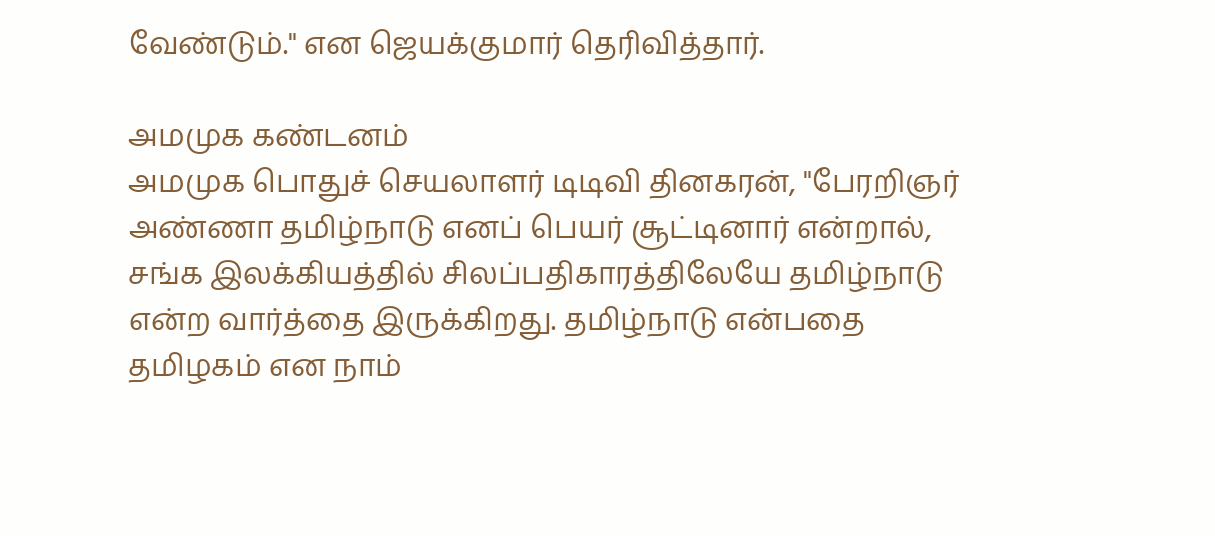வேண்டும்." என ஜெயக்குமார் தெரிவித்தார்.

அமமுக கண்டனம்
அமமுக பொதுச் செயலாளர் டிடிவி தினகரன், "பேரறிஞர் அண்ணா தமிழ்நாடு எனப் பெயர் சூட்டினார் என்றால், சங்க இலக்கியத்தில் சிலப்பதிகாரத்திலேயே தமிழ்நாடு என்ற வார்த்தை இருக்கிறது. தமிழ்நாடு என்பதை தமிழகம் என நாம்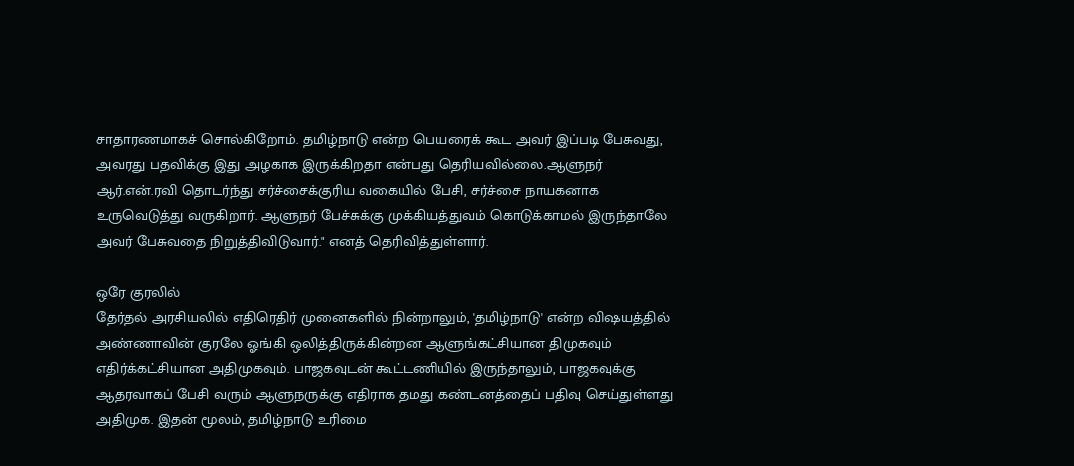சாதாரணமாகச் சொல்கிறோம். தமிழ்நாடு என்ற பெயரைக் கூட அவர் இப்படி பேசுவது, அவரது பதவிக்கு இது அழகாக இருக்கிறதா என்பது தெரியவில்லை.ஆளுநர் ஆர்.என்.ரவி தொடர்ந்து சர்ச்சைக்குரிய வகையில் பேசி, சர்ச்சை நாயகனாக உருவெடுத்து வருகிறார். ஆளுநர் பேச்சுக்கு முக்கியத்துவம் கொடுக்காமல் இருந்தாலே அவர் பேசுவதை நிறுத்திவிடுவார்." எனத் தெரிவித்துள்ளார்.

ஒரே குரலில்
தேர்தல் அரசியலில் எதிரெதிர் முனைகளில் நின்றாலும், 'தமிழ்நாடு' என்ற விஷயத்தில் அண்ணாவின் குரலே ஓங்கி ஒலித்திருக்கின்றன ஆளுங்கட்சியான திமுகவும் எதிர்க்கட்சியான அதிமுகவும். பாஜகவுடன் கூட்டணியில் இருந்தாலும், பாஜகவுக்கு ஆதரவாகப் பேசி வரும் ஆளுநருக்கு எதிராக தமது கண்டனத்தைப் பதிவு செய்துள்ளது அதிமுக. இதன் மூலம், தமிழ்நாடு உரிமை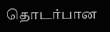தொடர்பான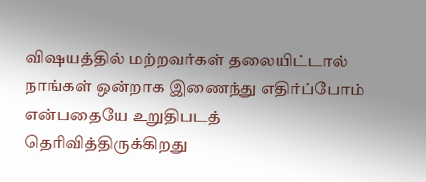விஷயத்தில் மற்றவர்கள் தலையிட்டால் நாங்கள் ஒன்றாக இணைந்து எதிர்ப்போம் என்பதையே உறுதிபடத் தெரிவித்திருக்கிறது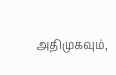அதிமுகவும்,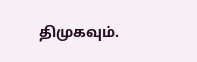திமுகவும்.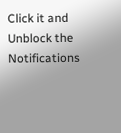Click it and Unblock the Notifications